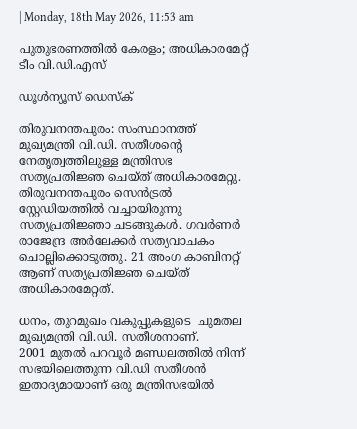| Monday, 18th May 2026, 11:53 am

പുതുഭരണത്തില്‍ കേരളം; അധികാരമേറ്റ് ടീം വി.ഡി.എസ്

ഡൂള്‍ന്യൂസ് ഡെസ്‌ക്

തിരുവനന്തപുരം: സംസ്ഥാനത്ത് മുഖ്യമന്ത്രി വി.ഡി. സതീശന്റെ നേതൃത്വത്തിലുള്ള മന്ത്രിസഭ സത്യപ്രതിജ്ഞ ചെയ്ത് അധികാരമേറ്റു. തിരുവനന്തപുരം സെന്‍ട്രല്‍ സ്റ്റേഡിയത്തില്‍ വച്ചായിരുന്നു സത്യപ്രതിജ്ഞാ ചടങ്ങുകള്‍. ഗവര്‍ണര്‍ രാജേന്ദ്ര അര്‍ലേക്കര്‍ സത്യവാചകം ചൊല്ലിക്കൊടുത്തു. 21 അംഗ കാബിനറ്റ് ആണ് സത്യപ്രതിജ്ഞ ചെയ്ത് അധികാരമേറ്റത്.

ധനം, തുറമുഖം വകുപ്പുകളുടെ  ചുമതല മുഖ്യമന്ത്രി വി.ഡി. സതീശനാണ്.
2001 മുതല്‍ പറവൂര്‍ മണ്ഡലത്തില്‍ നിന്ന് സഭയിലെത്തുന്ന വി.ഡി സതീശന്‍ ഇതാദ്യമായാണ് ഒരു മന്ത്രിസഭയില്‍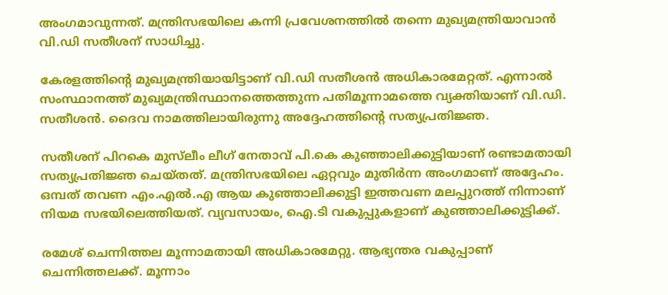അംഗമാവുന്നത്. മന്ത്രിസഭയിലെ കന്നി പ്രവേശനത്തില്‍ തന്നെ മുഖ്യമന്ത്രിയാവാന്‍ വി.ഡി സതീശന് സാധിച്ചു.

കേരളത്തിന്റെ മുഖ്യമന്ത്രിയായിട്ടാണ് വി.ഡി സതീശന്‍ അധികാരമേറ്റത്. എന്നാല്‍ സംസ്ഥാനത്ത് മുഖ്യമന്ത്രിസ്ഥാനത്തെത്തുന്ന പതിമൂന്നാമത്തെ വ്യക്തിയാണ് വി.ഡി. സതീശന്‍. ദൈവ നാമത്തിലായിരുന്നു അദ്ദേഹത്തിന്റെ സത്യപ്രതിജ്ഞ.

സതീശന് പിറകെ മുസ്‌ലീം ലീഗ് നേതാവ് പി.കെ കുഞ്ഞാലിക്കുട്ടിയാണ് രണ്ടാമതായി സത്യപ്രതിജ്ഞ ചെയ്തത്. മന്ത്രിസഭയിലെ ഏറ്റവും മുതിര്‍ന്ന അംഗമാണ് അദ്ദേഹം. ഒമ്പത് തവണ എം.എല്‍.എ ആയ കുഞ്ഞാലിക്കുട്ടി ഇത്തവണ മലപ്പുറത്ത് നിന്നാണ് നിയമ സഭയിലെത്തിയത്. വ്യവസായം, ഐ.ടി വകുപ്പുകളാണ് കുഞ്ഞാലിക്കുട്ടിക്ക്.

രമേശ് ചെന്നിത്തല മൂന്നാമതായി അധികാരമേറ്റു. ആഭ്യന്തര വകുപ്പാണ് ചെന്നിത്തലക്ക്. മൂന്നാം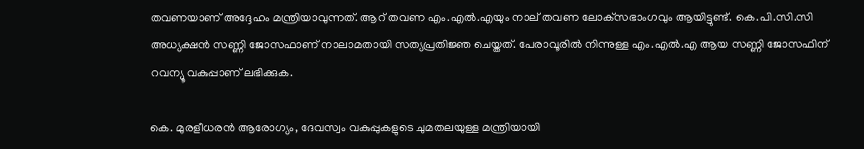തവണയാണ് അദ്ദേഹം മന്ത്രിയാവുന്നത്. ആറ് തവണ എം.എല്‍.എയും നാല് തവണ ലോക്‌സഭാംഗവും ആയിട്ടുണ്ട്. കെ.പി.സി.സി അധ്യക്ഷന്‍ സണ്ണി ജോസഫാണ് നാലാമതായി സത്യപ്രതിജ്ഞ ചെയ്തത്. പേരാവൂരില്‍ നിന്നുള്ള എം.എല്‍.എ ആയ സണ്ണി ജോസഫിന് റവന്യൂ വകുപ്പാണ് ലഭിക്കുക.

കെ. മുരളീധരന്‍ ആരോഗ്യം, ദേവസ്വം വകുപ്പുകളുടെ ചുമതലയുള്ള മന്ത്രിയായി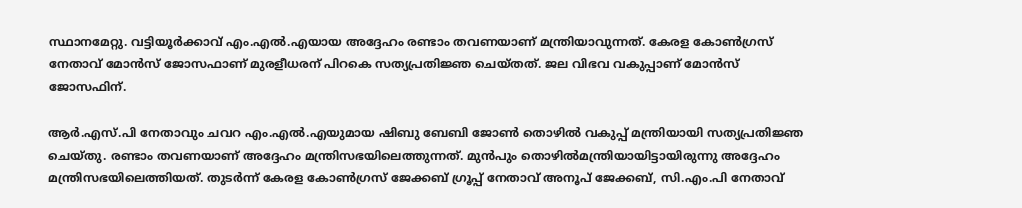സ്ഥാനമേറ്റു. വട്ടിയൂര്‍ക്കാവ് എം.എല്‍.എയായ അദ്ദേഹം രണ്ടാം തവണയാണ് മന്ത്രിയാവുന്നത്. കേരള കോണ്‍ഗ്രസ് നേതാവ് മോന്‍സ് ജോസഫാണ് മുരളീധരന് പിറകെ സത്യപ്രതിജ്ഞ ചെയ്തത്. ജല വിഭവ വകുപ്പാണ് മോന്‍സ് ജോസഫിന്.

ആര്‍.എസ്.പി നേതാവും ചവറ എം.എല്‍.എയുമായ ഷിബു ബേബി ജോണ്‍ തൊഴില്‍ വകുപ്പ് മന്ത്രിയായി സത്യപ്രതിജ്ഞ ചെയ്തു. രണ്ടാം തവണയാണ് അദ്ദേഹം മന്ത്രിസഭയിലെത്തുന്നത്. മുന്‍പും തൊഴില്‍മന്ത്രിയായിട്ടായിരുന്നു അദ്ദേഹം മന്ത്രിസഭയിലെത്തിയത്. തുടര്‍ന്ന് കേരള കോണ്‍ഗ്രസ് ജേക്കബ് ഗ്രൂപ്പ് നേതാവ് അനൂപ് ജേക്കബ്, സി.എം.പി നേതാവ്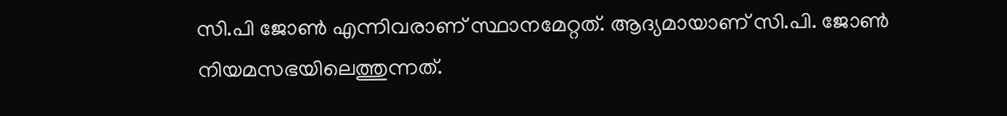സി.പി ജോണ്‍ എന്നിവരാണ് സ്ഥാനമേറ്റത്. ആദ്യമായാണ് സി.പി. ജോണ്‍ നിയമസഭയിലെത്തുന്നത്.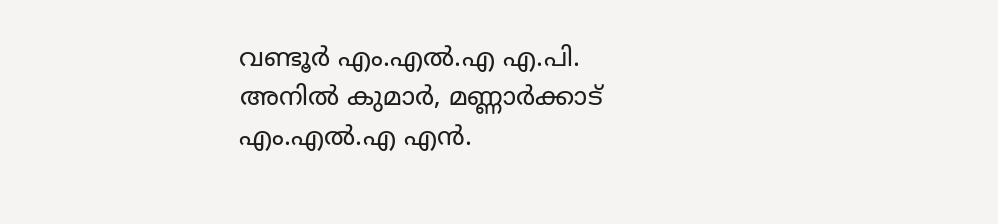വണ്ടൂര്‍ എം.എല്‍.എ എ.പി. അനില്‍ കുമാര്‍, മണ്ണാര്‍ക്കാട് എം.എല്‍.എ എന്‍.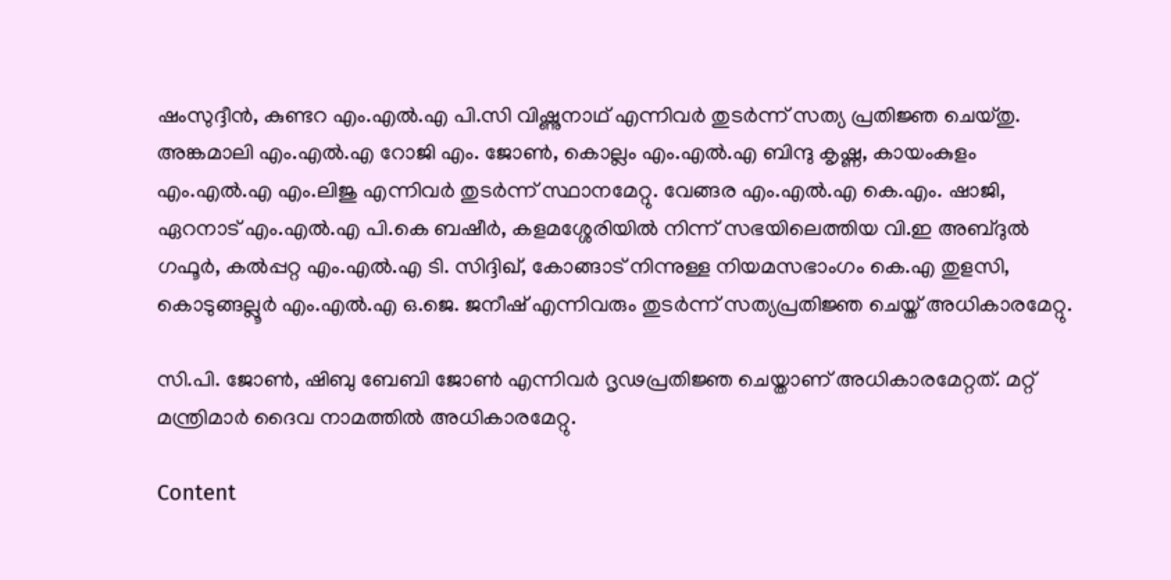ഷംസുദ്ദീന്‍, കുണ്ടറ എം.എല്‍.എ പി.സി വിഷ്ണുനാഥ് എന്നിവര്‍ തുടര്‍ന്ന് സത്യ പ്രതിജ്ഞ ചെയ്തു. അങ്കമാലി എം.എല്‍.എ റോജി എം. ജോണ്‍, കൊല്ലം എം.എല്‍.എ ബിന്ദു കൃഷ്ണ, കായംകുളം എം.എല്‍.എ എം.ലിജു എന്നിവര്‍ തുടര്‍ന്ന് സ്ഥാനമേറ്റു. വേങ്ങര എം.എല്‍.എ കെ.എം. ഷാജി, ഏറനാട് എം.എല്‍.എ പി.കെ ബഷീര്‍, കളമശ്ശേരിയില്‍ നിന്ന് സഭയിലെത്തിയ വി.ഇ അബ്ദുല്‍ ഗഫൂര്‍, കല്‍പ്പറ്റ എം.എല്‍.എ ടി. സിദ്ദിഖ്, കോങ്ങാട് നിന്നുള്ള നിയമസഭാംഗം കെ.എ തുളസി, കൊടുങ്ങല്ലൂര്‍ എം.എല്‍.എ ഒ.ജെ. ജനീഷ് എന്നിവരും തുടര്‍ന്ന് സത്യപ്രതിജ്ഞ ചെയ്ത് അധികാരമേറ്റു.

സി.പി. ജോണ്‍, ഷിബു ബേബി ജോണ്‍ എന്നിവര്‍ ദൃഢപ്രതിജ്ഞ ചെയ്താണ് അധികാരമേറ്റത്. മറ്റ് മന്ത്രിമാര്‍ ദൈവ നാമത്തില്‍ അധികാരമേറ്റു.

Content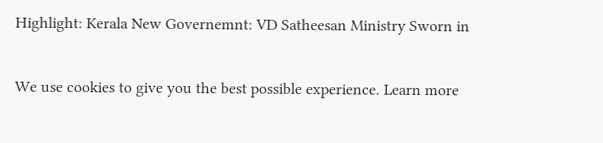Highlight: Kerala New Governemnt: VD Satheesan Ministry Sworn in

We use cookies to give you the best possible experience. Learn more